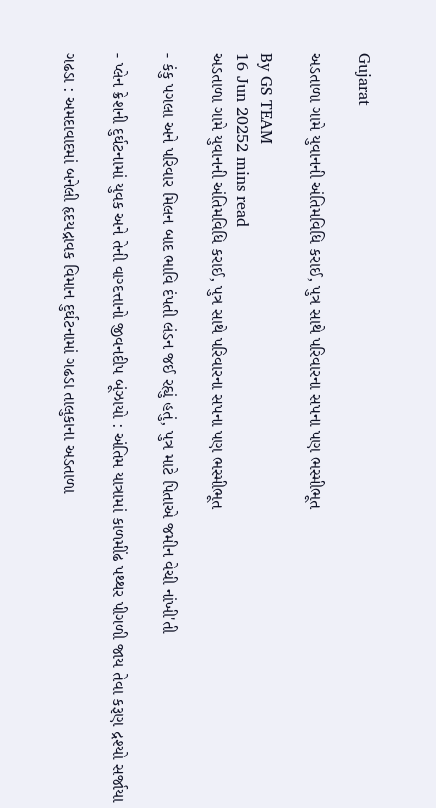Gujarat

અડતાળા ગામે યુવાનની અંતિમવિધિ કરાઈ, પુત્ર સાથે પરિવારના સપના પણ ભસ્મીભૂત

By GS TEAM
16 Jun 20252 mins read
અડતાળા ગામે યુવાનની અંતિમવિધિ કરાઈ, પુત્ર સાથે પરિવારના સપના પણ ભસ્મીભૂત

- કંકુ પગલા અને પરિવાર મિલન બાદ ભાવિ દંપતી લંડન જઈ રહ્યું હતું, પુત્ર માટે પિતાએ જમીન વેચી નાંખી'તી

- પ્લેન ક્રેશની દુર્ઘટનામાં યુવક અને તેની વાગ્દત્તાનો જીવનદીપ બૂંઝાયો : અંતિમ યાત્રામાં કાળમીંઢ પથ્થર પીગળી જાય તેવા કરૂણ દ્રશ્યો સર્જાયા

ગઢડા : અમદાવાદમાં બનેલી હૃદયદ્રાવક વિમાન દુર્ઘટનામાં ગઢડા તાલુકાના અડતાળા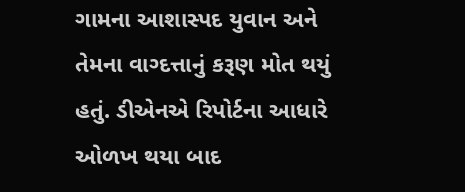ગામના આશાસ્પદ યુવાન અને તેમના વાગ્દત્તાનું કરૂણ મોત થયું હતું. ડીએનએ રિપોર્ટના આધારે ઓળખ થયા બાદ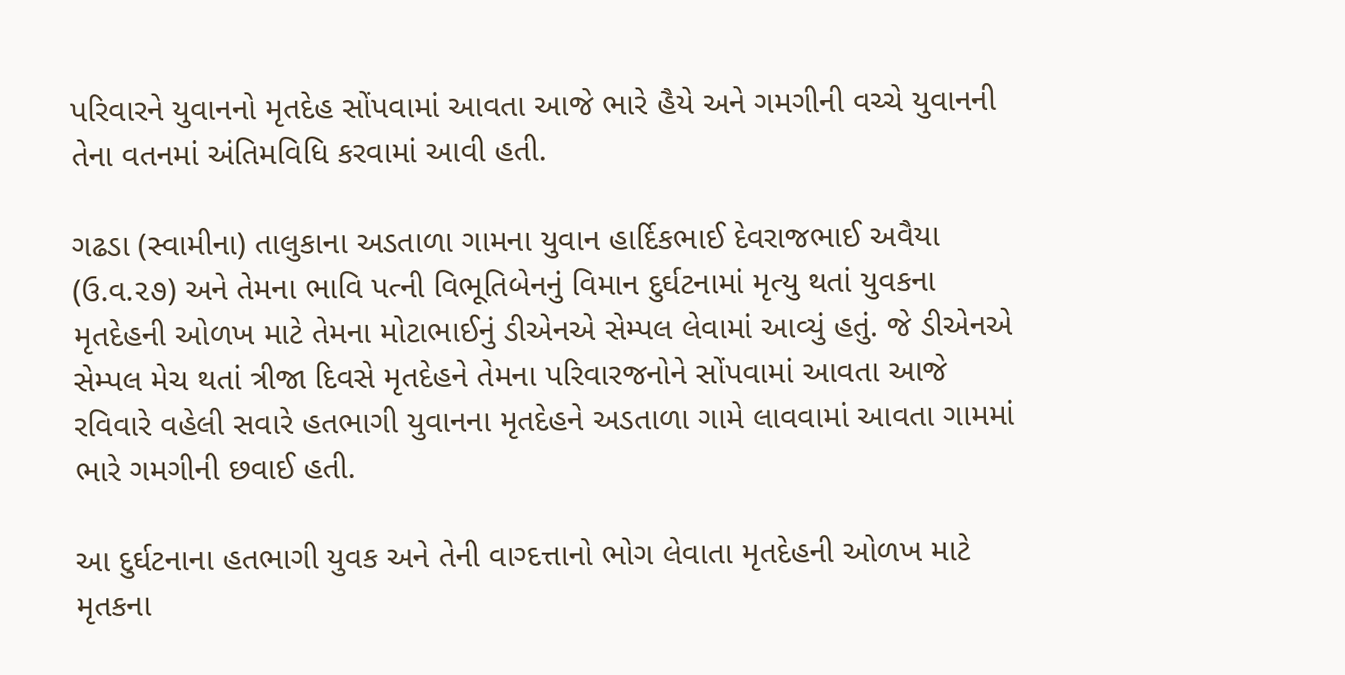પરિવારને યુવાનનો મૃતદેહ સોંપવામાં આવતા આજે ભારે હૈયે અને ગમગીની વચ્ચે યુવાનની તેના વતનમાં અંતિમવિધિ કરવામાં આવી હતી.

ગઢડા (સ્વામીના) તાલુકાના અડતાળા ગામના યુવાન હાર્દિકભાઈ દેવરાજભાઈ અવૈયા (ઉ.વ.૨૭) અને તેમના ભાવિ પત્ની વિભૂતિબેનનું વિમાન દુર્ઘટનામાં મૃત્યુ થતાં યુવકના મૃતદેહની ઓળખ માટે તેમના મોટાભાઈનું ડીએનએ સેમ્પલ લેવામાં આવ્યું હતું. જે ડીએનએ સેમ્પલ મેચ થતાં ત્રીજા દિવસે મૃતદેહને તેમના પરિવારજનોને સોંપવામાં આવતા આજે રવિવારે વહેલી સવારે હતભાગી યુવાનના મૃતદેહને અડતાળા ગામે લાવવામાં આવતા ગામમાં ભારે ગમગીની છવાઈ હતી.

આ દુર્ઘટનાના હતભાગી યુવક અને તેની વાગ્દત્તાનો ભોગ લેવાતા મૃતદેહની ઓળખ માટે મૃતકના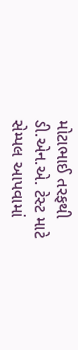મોટાભાઈ તરફથી ડી.એન.એ. ટેસ્ટ માટે સેમ્પલ આપવામાં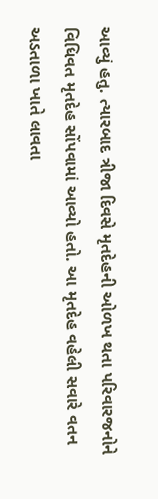આવ્યું હતુ. ત્યારબાદ ત્રીજા દિવસે મૃતદેહની ઓળખ થતા પરિવારજનોને વિધિવત મૃતદેહ સોંપવામાં આવ્યો હતો. આ મૃતદેહ વહેલી સવારે વતન અડતાળા ખાતે લાવતા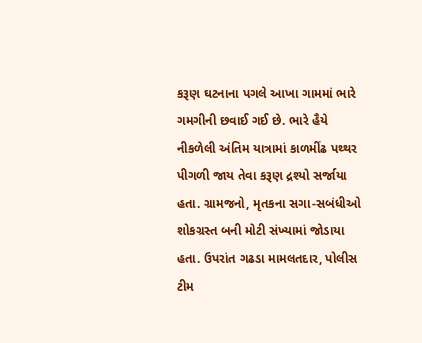કરૂણ ઘટનાના પગલે આખા ગામમાં ભારે ગમગીની છવાઈ ગઈ છે. ભારે હૈયે નીકળેલી અંતિમ યાત્રામાં કાળમીંઢ પથ્થર પીગળી જાય તેવા કરૂણ દ્રશ્યો સર્જાયા હતા. ગ્રામજનો, મૃતકના સગા-સબંધીઓ શોકગ્રસ્ત બની મોટી સંખ્યામાં જોડાયા હતા. ઉપરાંત ગઢડા મામલતદાર, પોલીસ ટીમ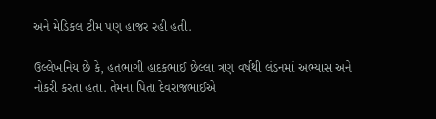અને મેડિકલ ટીમ પણ હાજર રહી હતી.

ઉલ્લેખનિય છે કે, હતભાગી હાદકભાઈ છેલ્લા ત્રણ વર્ષથી લંડનમાં અભ્યાસ અને નોકરી કરતા હતા. તેમના પિતા દેવરાજભાઈએ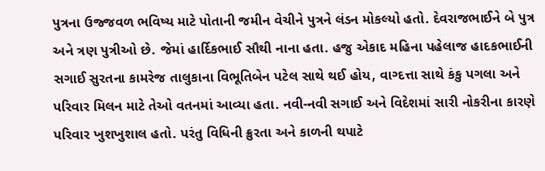પુત્રના ઉજ્જવળ ભવિષ્ય માટે પોતાની જમીન વેચીને પુત્રને લંડન મોકલ્યો હતો. દેવરાજભાઈને બે પુત્ર અને ત્રણ પુત્રીઓ છે. જેમાં હાર્દિકભાઈ સૌથી નાના હતા. હજુ એકાદ મહિના પહેલાજ હાદકભાઈની સગાઈ સુરતના કામરેજ તાલુકાના વિભૂતિબેન પટેલ સાથે થઈ હોય, વાગ્દત્તા સાથે કંકુ પગલા અને પરિવાર મિલન માટે તેઓ વતનમાં આવ્યા હતા. નવી-નવી સગાઈ અને વિદેશમાં સારી નોકરીના કારણે પરિવાર ખુશખુશાલ હતો. પરંતુ વિધિની ક્રુરતા અને કાળની થપાટે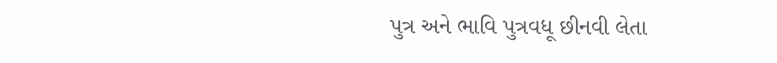પુત્ર અને ભાવિ પુત્રવધૂ છીનવી લેતા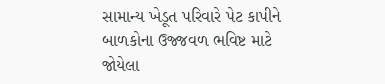સામાન્ય ખેડૂત પરિવારે પેટ કાપીને બાળકોના ઉજ્જવળ ભવિષ્ટ માટે જોયેલા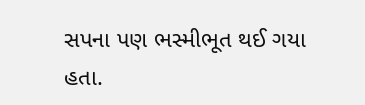સપના પણ ભસ્મીભૂત થઈ ગયા હતા.